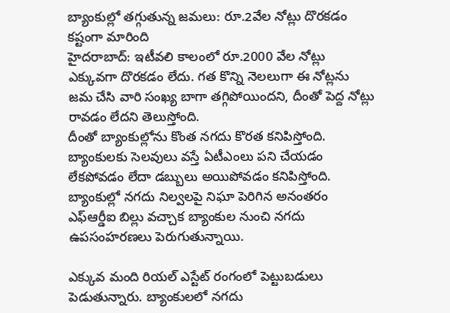బ్యాంకుల్లో తగ్గుతున్న జమలు: రూ.2వేల నోట్లు దొరకడం కష్టంగా మారింది
హైదరాబాద్: ఇటీవలి కాలంలో రూ.2000 వేల నోట్లు ఎక్కువగా దొరకడం లేదు. గత కొన్ని నెలలుగా ఈ నోట్లను జమ చేసి వారి సంఖ్య బాగా తగ్గిపోయిందని, దీంతో పెద్ద నోట్లు రావడం లేదని తెలుస్తోంది.
దీంతో బ్యాంకుల్లోను కొంత నగదు కొరత కనిపిస్తోంది. బ్యాంకులకు సెలవులు వస్తే ఏటీఎంలు పని చేయడం లేకపోవడం లేదా డబ్బులు అయిపోవడం కనిపిస్తోంది.
బ్యాంకుల్లో నగదు నిల్వలపై నిఘా పెరిగిన అనంతరం ఎఫ్ఆర్డీఐ బిల్లు వచ్చాక బ్యాంకుల నుంచి నగదు ఉపసంహరణలు పెరుగుతున్నాయి.

ఎక్కువ మంది రియల్ ఎస్టేట్ రంగంలో పెట్టుబడులు పెడుతున్నారు. బ్యాంకులలో నగదు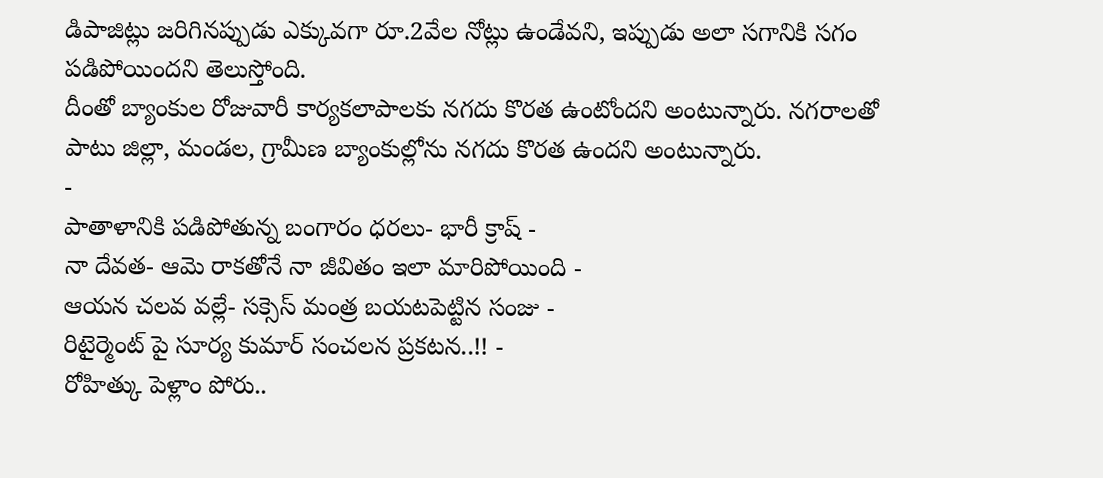డిపాజిట్లు జరిగినప్పుడు ఎక్కువగా రూ.2వేల నోట్లు ఉండేవని, ఇప్పుడు అలా సగానికి సగం పడిపోయిందని తెలుస్తోంది.
దీంతో బ్యాంకుల రోజువారీ కార్యకలాపాలకు నగదు కొరత ఉంటోందని అంటున్నారు. నగరాలతో పాటు జిల్లా, మండల, గ్రామీణ బ్యాంకుల్లోను నగదు కొరత ఉందని అంటున్నారు.
-
పాతాళానికి పడిపోతున్న బంగారం ధరలు- భారీ క్రాష్ -
నా దేవత- ఆమె రాకతోనే నా జీవితం ఇలా మారిపోయింది -
ఆయన చలవ వల్లే- సక్సెస్ మంత్ర బయటపెట్టిన సంజు -
రిటైర్మెంట్ పై సూర్య కుమార్ సంచలన ప్రకటన..!! -
రోహిత్కు పెళ్లాం పోరు..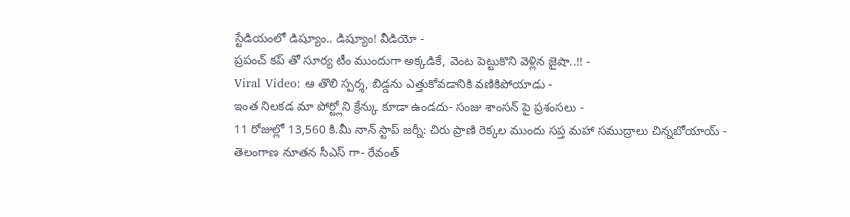స్టేడియంలో డిష్యూం.. డిష్యూం! వీడియో -
ప్రపంచ్ కప్ తో సూర్య టీం ముందుగా అక్కడికే, వెంట పెట్టుకొని వెళ్లిన జైషా..!! -
Viral Video: ఆ తొలి స్పర్శ, బిడ్డను ఎత్తుకోవడానికి వణికిపోయాడు -
ఇంత నిలకడ మా పోర్ట్లోని క్రేన్కు కూడా ఉండదు- సంజు శాంసన్ పై ప్రశంసలు -
11 రోజుల్లో 13,560 కి.మీ నాన్ స్టాప్ జర్నీ: చిరు ప్రాణి రెక్కల ముందు సప్త మహా సముద్రాలు చిన్నబోయాయ్ -
తెలంగాణ నూతన సీఎస్ గా- రేవంత్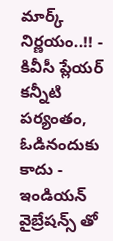మార్క్ నిర్ణయం..!! -
కివీసీ ప్లేయర్ కన్నీటి పర్యంతం, ఓడినందుకు కాదు - ఇండియన్ వైబ్రేషన్స్ తో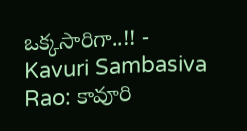ఒక్కసారిగా..!! -
Kavuri Sambasiva Rao: కావూరి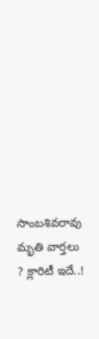సాంబశివరావు మృతి వార్తలు ? క్లారిటీ ఇదే..!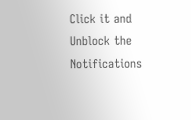Click it and Unblock the Notifications